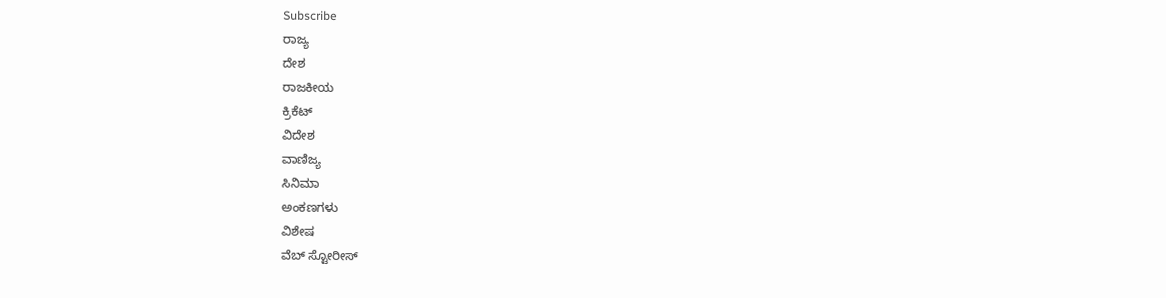Subscribe
ರಾಜ್ಯ
ದೇಶ
ರಾಜಕೀಯ
ಕ್ರಿಕೆಟ್
ವಿದೇಶ
ವಾಣಿಜ್ಯ
ಸಿನಿಮಾ
ಅಂಕಣಗಳು
ವಿಶೇಷ
ವೆಬ್ ಸ್ಟೋರೀಸ್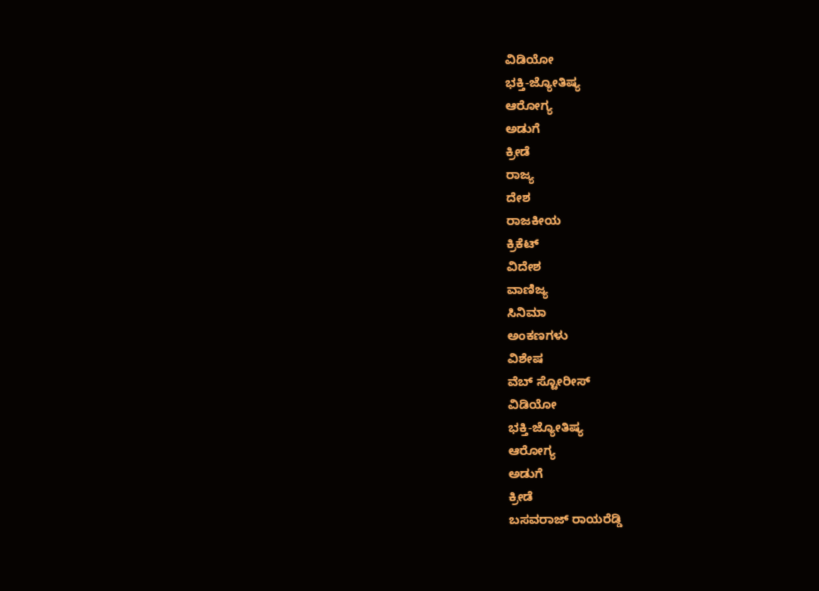ವಿಡಿಯೋ
ಭಕ್ತಿ-ಜ್ಯೋತಿಷ್ಯ
ಆರೋಗ್ಯ
ಅಡುಗೆ
ಕ್ರೀಡೆ
ರಾಜ್ಯ
ದೇಶ
ರಾಜಕೀಯ
ಕ್ರಿಕೆಟ್
ವಿದೇಶ
ವಾಣಿಜ್ಯ
ಸಿನಿಮಾ
ಅಂಕಣಗಳು
ವಿಶೇಷ
ವೆಬ್ ಸ್ಟೋರೀಸ್
ವಿಡಿಯೋ
ಭಕ್ತಿ-ಜ್ಯೋತಿಷ್ಯ
ಆರೋಗ್ಯ
ಅಡುಗೆ
ಕ್ರೀಡೆ
ಬಸವರಾಜ್ ರಾಯರೆಡ್ಡಿ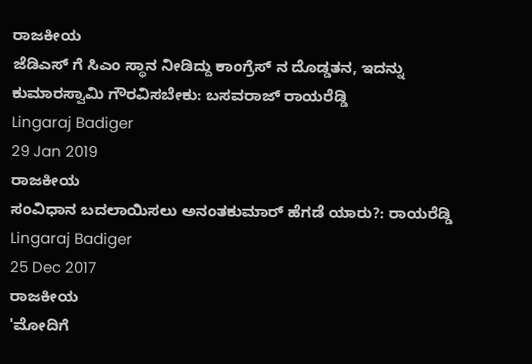ರಾಜಕೀಯ
ಜೆಡಿಎಸ್ ಗೆ ಸಿಎಂ ಸ್ಥಾನ ನೀಡಿದ್ದು ಕಾಂಗ್ರೆಸ್ ನ ದೊಡ್ಡತನ, ಇದನ್ನು ಕುಮಾರಸ್ವಾಮಿ ಗೌರವಿಸಬೇಕು: ಬಸವರಾಜ್ ರಾಯರೆಡ್ಡಿ
Lingaraj Badiger
29 Jan 2019
ರಾಜಕೀಯ
ಸಂವಿಧಾನ ಬದಲಾಯಿಸಲು ಅನಂತಕುಮಾರ್ ಹೆಗಡೆ ಯಾರು?: ರಾಯರೆಡ್ಡಿ
Lingaraj Badiger
25 Dec 2017
ರಾಜಕೀಯ
'ಮೋದಿಗೆ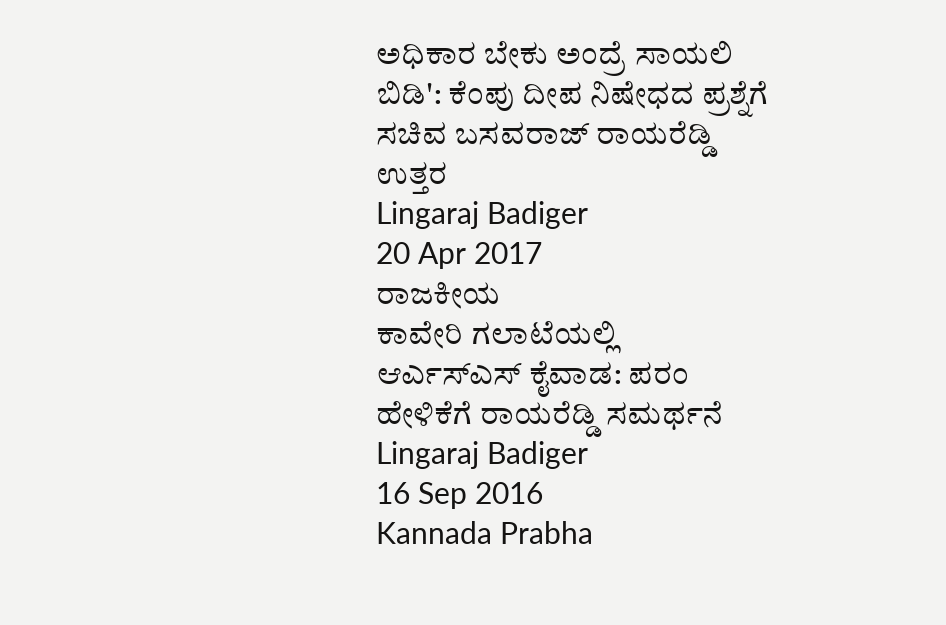ಅಧಿಕಾರ ಬೇಕು ಅಂದ್ರೆ ಸಾಯಲಿ ಬಿಡಿ': ಕೆಂಪು ದೀಪ ನಿಷೇಧದ ಪ್ರಶ್ನೆಗೆ ಸಚಿವ ಬಸವರಾಜ್ ರಾಯರೆಡ್ಡಿ ಉತ್ತರ
Lingaraj Badiger
20 Apr 2017
ರಾಜಕೀಯ
ಕಾವೇರಿ ಗಲಾಟೆಯಲ್ಲಿ ಆರ್ಎಸ್ಎಸ್ ಕೈವಾಡ: ಪರಂ ಹೇಳಿಕೆಗೆ ರಾಯರೆಡ್ಡಿ ಸಮರ್ಥನೆ
Lingaraj Badiger
16 Sep 2016
Kannada Prabha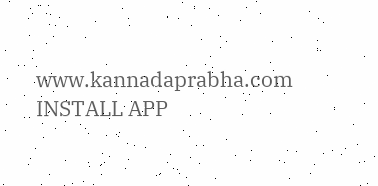www.kannadaprabha.com
INSTALL APP